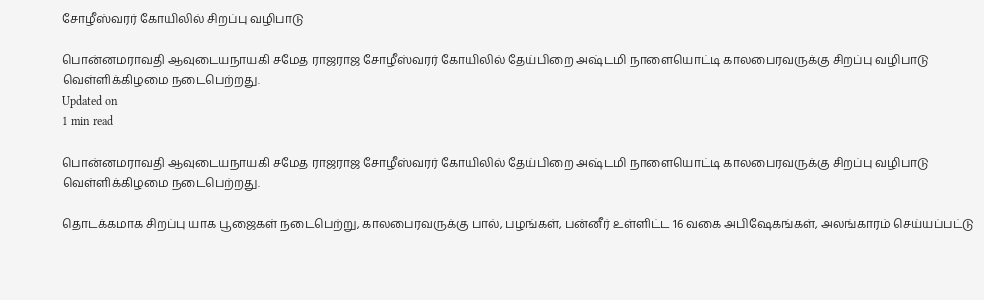சோழீஸ்வரர் கோயிலில் சிறப்பு வழிபாடு

பொன்னமராவதி ஆவுடையநாயகி சமேத ராஜராஜ சோழீஸ்வரர் கோயிலில் தேய்பிறை அஷ்டமி நாளையொட்டி காலபைரவருக்கு சிறப்பு வழிபாடு வெள்ளிக்கிழமை நடைபெற்றது.
Updated on
1 min read

பொன்னமராவதி ஆவுடையநாயகி சமேத ராஜராஜ சோழீஸ்வரர் கோயிலில் தேய்பிறை அஷ்டமி நாளையொட்டி காலபைரவருக்கு சிறப்பு வழிபாடு வெள்ளிக்கிழமை நடைபெற்றது.

தொடக்கமாக சிறப்பு யாக பூஜைகள் நடைபெற்று, காலபைரவருக்கு பால், பழங்கள், பன்னீர் உள்ளிட்ட 16 வகை அபிஷேகங்கள், அலங்காரம் செய்யப்பட்டு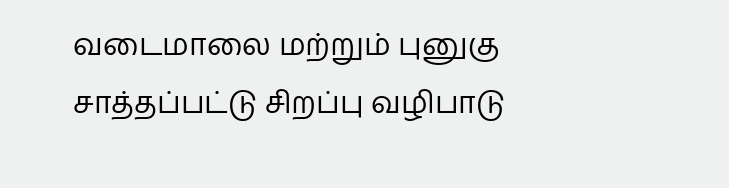வடைமாலை மற்றும் புனுகு சாத்தப்பட்டு சிறப்பு வழிபாடு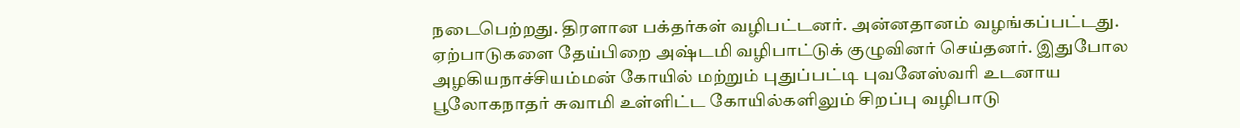நடைபெற்றது. திரளான பக்தர்கள் வழிபட்டனர். அன்னதானம் வழங்கப்பட்டது. ஏற்பாடுகளை தேய்பிறை அஷ்டமி வழிபாட்டுக் குழுவினர் செய்தனர். இதுபோல அழகியநாச்சியம்மன் கோயில் மற்றும் புதுப்பட்டி புவனேஸ்வரி உடனாய பூலோகநாதர் சுவாமி உள்ளிட்ட கோயில்களிலும் சிறப்பு வழிபாடு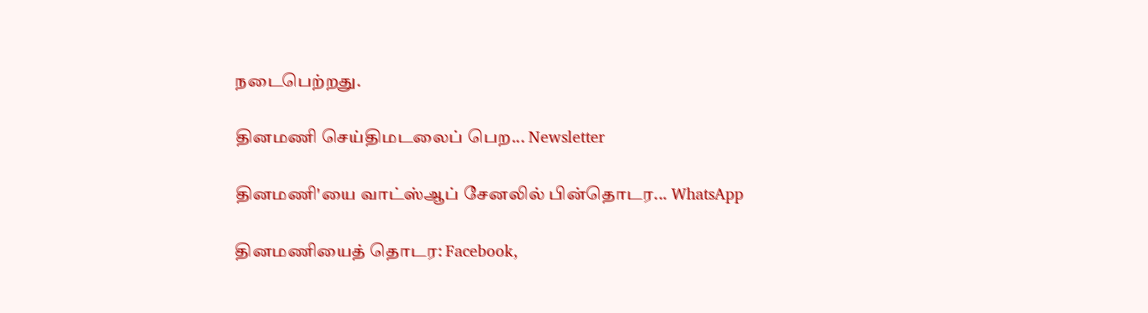நடைபெற்றது.

தினமணி செய்திமடலைப் பெற... Newsletter

தினமணி'யை வாட்ஸ்ஆப் சேனலில் பின்தொடர... WhatsApp

தினமணியைத் தொடர: Facebook,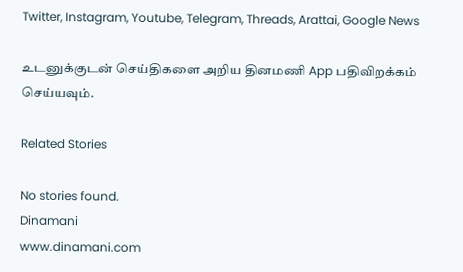Twitter, Instagram, Youtube, Telegram, Threads, Arattai, Google News

உடனுக்குடன் செய்திகளை அறிய தினமணி App பதிவிறக்கம் செய்யவும்.

Related Stories

No stories found.
Dinamani
www.dinamani.com